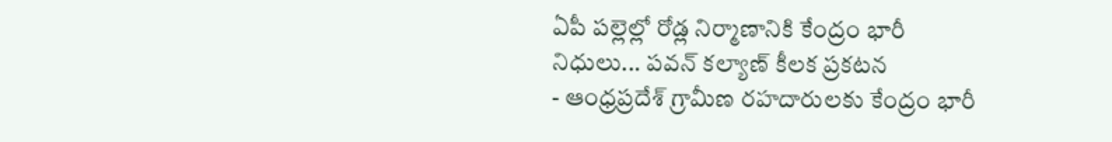ఏపీ పల్లెల్లో రోడ్ల నిర్మాణానికి కేంద్రం భారీ నిధులు... పవన్ కల్యాణ్ కీలక ప్రకటన
- ఆంధ్రప్రదేశ్ గ్రామీణ రహదారులకు కేంద్రం భారీ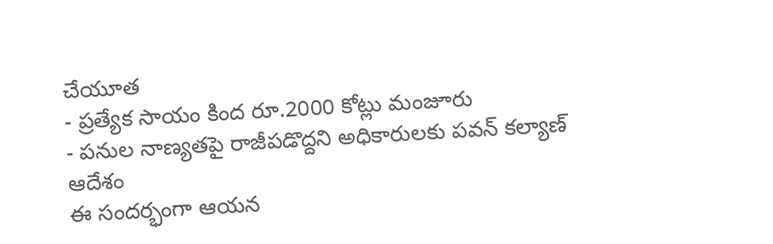చేయూత
- ప్రత్యేక సాయం కింద రూ.2000 కోట్లు మంజూరు
- పనుల నాణ్యతపై రాజీపడొద్దని అధికారులకు పవన్ కల్యాణ్ ఆదేశం
ఈ సందర్భంగా ఆయన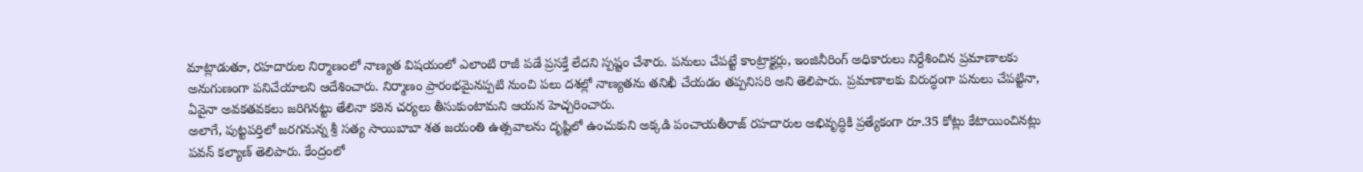మాట్లాడుతూ, రహదారుల నిర్మాణంలో నాణ్యత విషయంలో ఎలాంటి రాజీ పడే ప్రసక్తే లేదని స్పష్టం చేశారు. పనులు చేపట్టే కాంట్రాక్టర్లు, ఇంజినీరింగ్ అధికారులు నిర్దేశించిన ప్రమాణాలకు అనుగుణంగా పనిచేయాలని ఆదేశించారు. నిర్మాణం ప్రారంభమైనప్పటి నుంచి పలు దశల్లో నాణ్యతను తనిఖీ చేయడం తప్పనిసరి అని తెలిపారు. ప్రమాణాలకు విరుద్ధంగా పనులు చేపట్టినా, ఏవైనా అవకతవకలు జరిగినట్టు తేలినా కఠిన చర్యలు తీసుకుంటామని ఆయన హెచ్చరించారు.
అలాగే, పుట్టపర్తిలో జరగనున్న శ్రీ సత్య సాయిబాబా శత జయంతి ఉత్సవాలను దృష్టిలో ఉంచుకుని అక్కడి పంచాయతీరాజ్ రహదారుల అభివృద్ధికి ప్రత్యేకంగా రూ.35 కోట్లు కేటాయించినట్లు పవన్ కల్యాణ్ తెలిపారు. కేంద్రంలో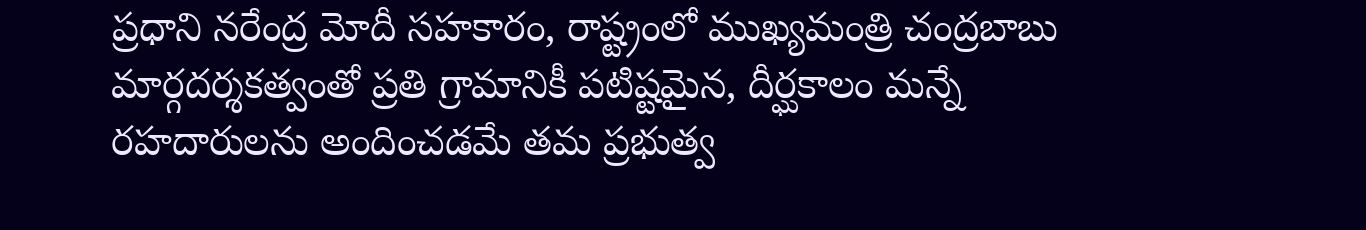ప్రధాని నరేంద్ర మోదీ సహకారం, రాష్ట్రంలో ముఖ్యమంత్రి చంద్రబాబు మార్గదర్శకత్వంతో ప్రతి గ్రామానికీ పటిష్టమైన, దీర్ఘకాలం మన్నే రహదారులను అందించడమే తమ ప్రభుత్వ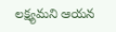లక్ష్యమని ఆయన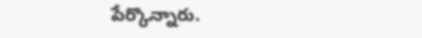పేర్కొన్నారు.